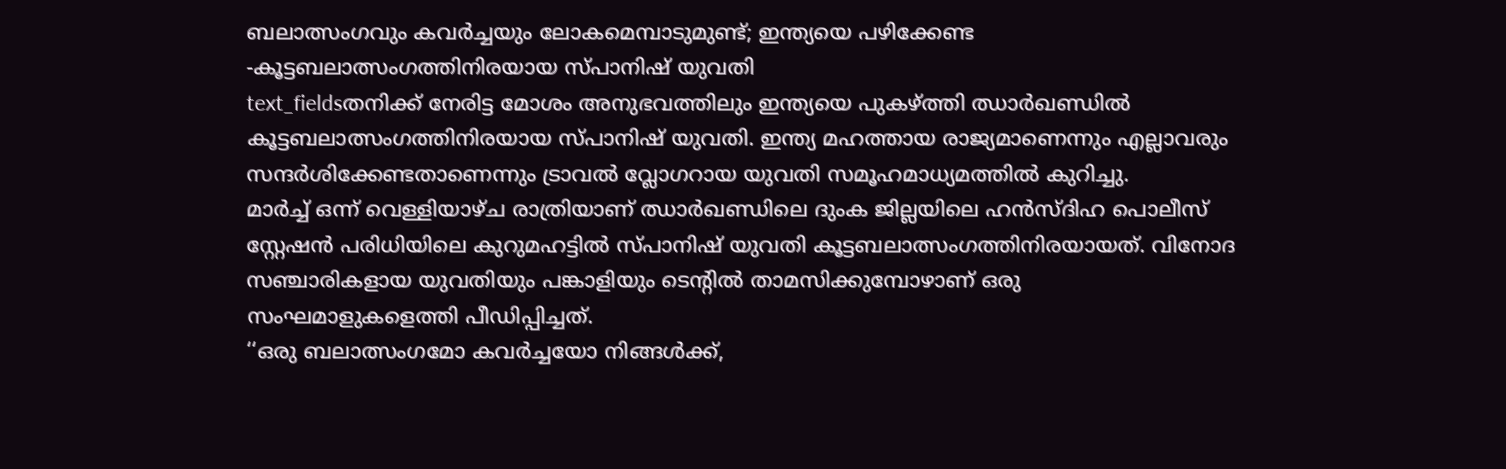ബലാത്സംഗവും കവർച്ചയും ലോകമെമ്പാടുമുണ്ട്; ഇന്ത്യയെ പഴിക്കേണ്ട -കൂട്ടബലാത്സംഗത്തിനിരയായ സ്പാനിഷ് യുവതി
text_fieldsതനിക്ക് നേരിട്ട മോശം അനുഭവത്തിലും ഇന്ത്യയെ പുകഴ്ത്തി ഝാർഖണ്ഡിൽ കൂട്ടബലാത്സംഗത്തിനിരയായ സ്പാനിഷ് യുവതി. ഇന്ത്യ മഹത്തായ രാജ്യമാണെന്നും എല്ലാവരും സന്ദർശിക്കേണ്ടതാണെന്നും ട്രാവൽ വ്ലോഗറായ യുവതി സമൂഹമാധ്യമത്തിൽ കുറിച്ചു.
മാർച്ച് ഒന്ന് വെള്ളിയാഴ്ച രാത്രിയാണ് ഝാർഖണ്ഡിലെ ദുംക ജില്ലയിലെ ഹൻസ്ദിഹ പൊലീസ് സ്റ്റേഷൻ പരിധിയിലെ കുറുമഹട്ടിൽ സ്പാനിഷ് യുവതി കൂട്ടബലാത്സംഗത്തിനിരയായത്. വിനോദ സഞ്ചാരികളായ യുവതിയും പങ്കാളിയും ടെന്റിൽ താമസിക്കുമ്പോഴാണ് ഒരു സംഘമാളുകളെത്തി പീഡിപ്പിച്ചത്.
‘‘ഒരു ബലാത്സംഗമോ കവർച്ചയോ നിങ്ങൾക്ക്,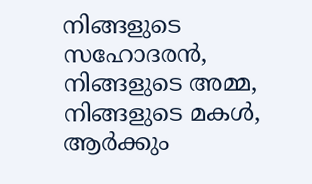നിങ്ങളുടെ സഹോദരൻ, നിങ്ങളുടെ അമ്മ, നിങ്ങളുടെ മകൾ, ആർക്കും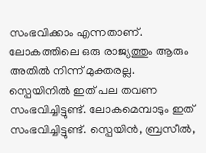സംഭവിക്കാം എന്നതാണ്. ലോകത്തിലെ ഒരു രാജ്യത്തും ആരും അതിൽ നിന്ന് മുക്തരല്ല. സ്പെയിനിൽ ഇത് പല തവണ സംഭവിച്ചിട്ടുണ്ട്. ലോകമെമ്പാടും ഇത് സംഭവിച്ചിട്ടുണ്ട്. സ്പെയിൻ, ബ്രസീൽ,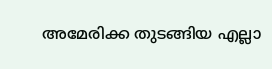അമേരിക്ക തുടങ്ങിയ എല്ലാ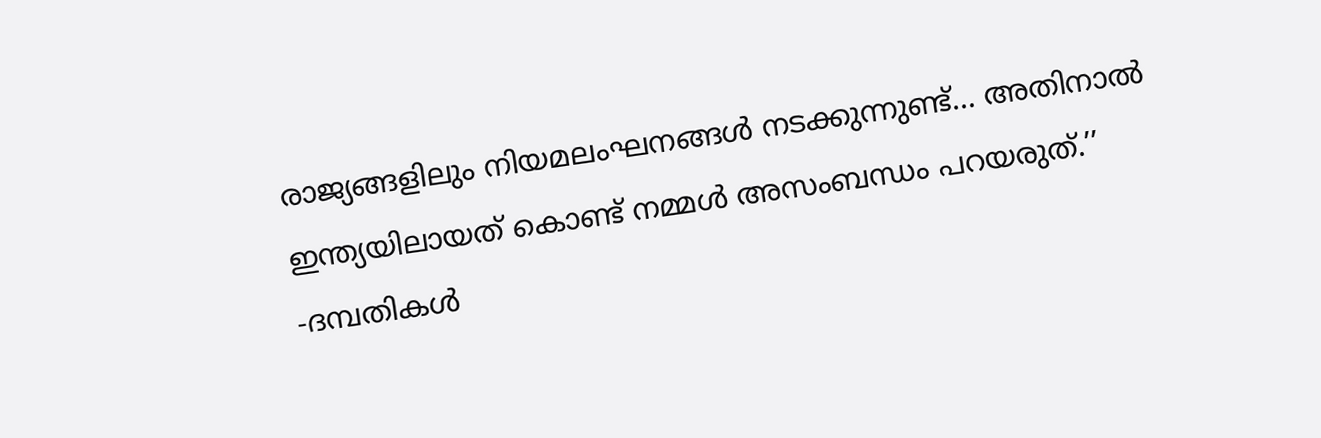രാജ്യങ്ങളിലും നിയമലംഘനങ്ങൾ നടക്കുന്നുണ്ട്... അതിനാൽ ഇന്ത്യയിലായത് കൊണ്ട് നമ്മൾ അസംബന്ധം പറയരുത്.’’ -ദമ്പതികൾ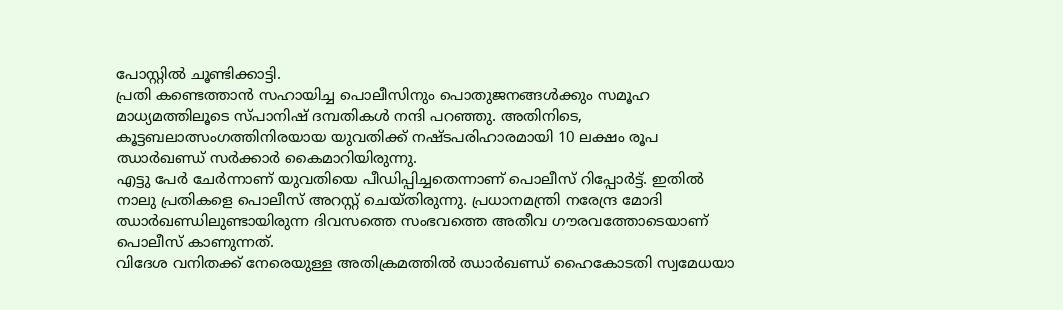പോസ്റ്റിൽ ചൂണ്ടിക്കാട്ടി.
പ്രതി കണ്ടെത്താൻ സഹായിച്ച പൊലീസിനും പൊതുജനങ്ങൾക്കും സമൂഹ മാധ്യമത്തിലൂടെ സ്പാനിഷ് ദമ്പതികൾ നന്ദി പറഞ്ഞു. അതിനിടെ, കൂട്ടബലാത്സംഗത്തിനിരയായ യുവതിക്ക് നഷ്ടപരിഹാരമായി 10 ലക്ഷം രൂപ ഝാർഖണ്ഡ് സർക്കാർ കൈമാറിയിരുന്നു.
എട്ടു പേർ ചേർന്നാണ് യുവതിയെ പീഡിപ്പിച്ചതെന്നാണ് പൊലീസ് റിപ്പോർട്ട്. ഇതിൽ നാലു പ്രതികളെ പൊലീസ് അറസ്റ്റ് ചെയ്തിരുന്നു. പ്രധാനമന്ത്രി നരേന്ദ്ര മോദി ഝാർഖണ്ഡിലുണ്ടായിരുന്ന ദിവസത്തെ സംഭവത്തെ അതീവ ഗൗരവത്തോടെയാണ് പൊലീസ് കാണുന്നത്.
വിദേശ വനിതക്ക് നേരെയുള്ള അതിക്രമത്തിൽ ഝാർഖണ്ഡ് ഹൈകോടതി സ്വമേധയാ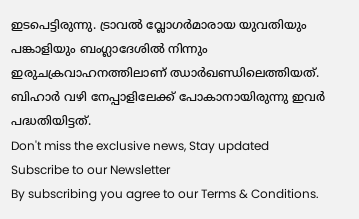ഇടപെട്ടിരുന്നു. ട്രാവൽ വ്ലോഗർമാരായ യുവതിയും പങ്കാളിയും ബംഗ്ലാദേശിൽ നിന്നും ഇരുചക്രവാഹനത്തിലാണ് ഝാർഖണ്ഡിലെത്തിയത്. ബിഹാർ വഴി നേപ്പാളിലേക്ക് പോകാനായിരുന്നു ഇവർ പദ്ധതിയിട്ടത്.
Don't miss the exclusive news, Stay updated
Subscribe to our Newsletter
By subscribing you agree to our Terms & Conditions.